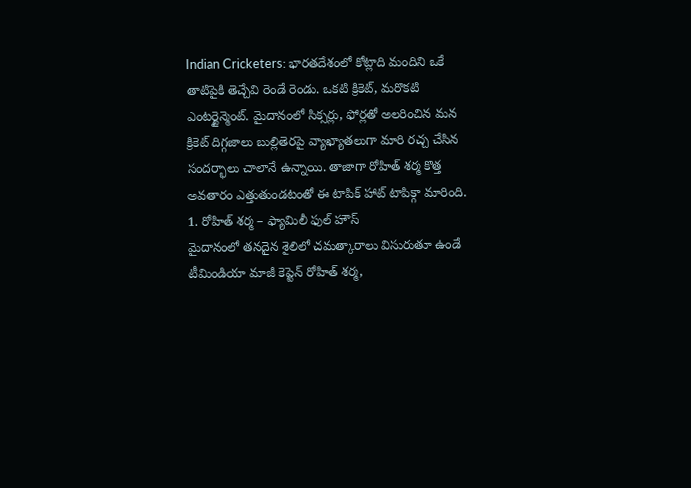Indian Cricketers: భారతదేశంలో కోట్లాది మందిని ఒకే తాటిపైకి తెచ్చేవి రెండే రెండు. ఒకటి క్రికెట్, మరొకటి ఎంటర్టైన్మెంట్. మైదానంలో సిక్సర్లు, ఫోర్లతో అలరించిన మన క్రికెట్ దిగ్గజాలు బుల్లితెరపై వ్యాఖ్యాతలుగా మారి రచ్చ చేసిన సందర్భాలు చాలానే ఉన్నాయి. తాజాగా రోహిత్ శర్మ కొత్త అవతారం ఎత్తుతుండటంతో ఈ టాపిక్ హాట్ టాపిక్గా మారింది.
1. రోహిత్ శర్మ – ఫ్యామిలీ ఫుల్ హౌస్
మైదానంలో తనదైన శైలిలో చమత్కారాలు విసురుతూ ఉండే టీమిండియా మాజీ కెప్టెన్ రోహిత్ శర్మ,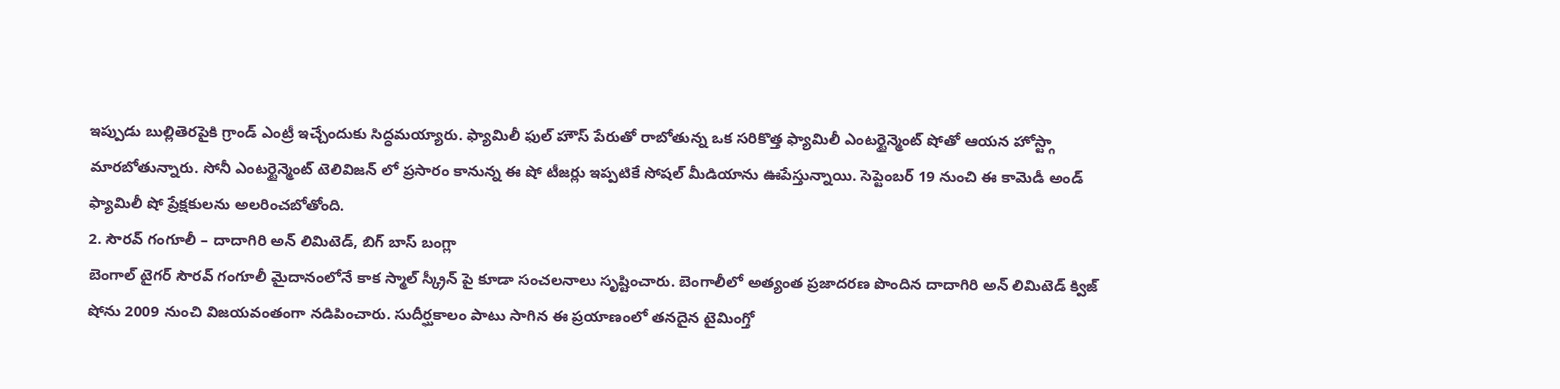ఇప్పుడు బుల్లితెరపైకి గ్రాండ్ ఎంట్రీ ఇచ్చేందుకు సిద్ధమయ్యారు. ఫ్యామిలీ ఫుల్ హౌస్ పేరుతో రాబోతున్న ఒక సరికొత్త ఫ్యామిలీ ఎంటర్టైన్మెంట్ షోతో ఆయన హోస్ట్గా మారబోతున్నారు. సోనీ ఎంటర్టైన్మెంట్ టెలివిజన్ లో ప్రసారం కానున్న ఈ షో టీజర్లు ఇప్పటికే సోషల్ మీడియాను ఊపేస్తున్నాయి. సెప్టెంబర్ 19 నుంచి ఈ కామెడీ అండ్ ఫ్యామిలీ షో ప్రేక్షకులను అలరించబోతోంది.
2. సౌరవ్ గంగూలీ – దాదాగిరి అన్ లిమిటెడ్, బిగ్ బాస్ బంగ్లా
బెంగాల్ టైగర్ సౌరవ్ గంగూలీ మైదానంలోనే కాక స్మాల్ స్క్రీన్ పై కూడా సంచలనాలు సృష్టించారు. బెంగాలీలో అత్యంత ప్రజాదరణ పొందిన దాదాగిరి అన్ లిమిటెడ్ క్విజ్ షోను 2009 నుంచి విజయవంతంగా నడిపించారు. సుదీర్ఘకాలం పాటు సాగిన ఈ ప్రయాణంలో తనదైన టైమింగ్తో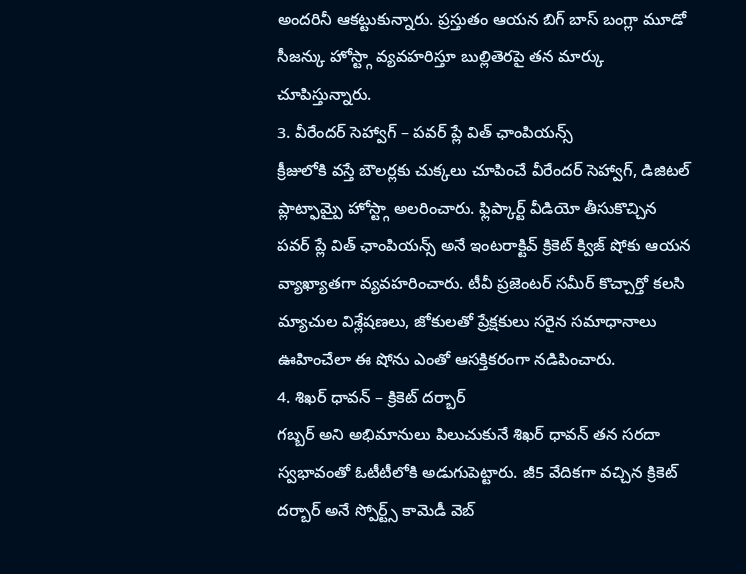అందరినీ ఆకట్టుకున్నారు. ప్రస్తుతం ఆయన బిగ్ బాస్ బంగ్లా మూడో సీజన్కు హోస్ట్గా వ్యవహరిస్తూ బుల్లితెరపై తన మార్కు చూపిస్తున్నారు.
3. వీరేందర్ సెహ్వాగ్ – పవర్ ప్లే విత్ ఛాంపియన్స్
క్రీజులోకి వస్తే బౌలర్లకు చుక్కలు చూపించే వీరేందర్ సెహ్వాగ్, డిజిటల్ ప్లాట్ఫామ్పై హోస్ట్గా అలరించారు. ఫ్లిప్కార్ట్ వీడియో తీసుకొచ్చిన పవర్ ప్లే విత్ ఛాంపియన్స్ అనే ఇంటరాక్టివ్ క్రికెట్ క్విజ్ షోకు ఆయన వ్యాఖ్యాతగా వ్యవహరించారు. టీవీ ప్రజెంటర్ సమీర్ కొచ్చార్తో కలసి మ్యాచుల విశ్లేషణలు, జోకులతో ప్రేక్షకులు సరైన సమాధానాలు ఊహించేలా ఈ షోను ఎంతో ఆసక్తికరంగా నడిపించారు.
4. శిఖర్ ధావన్ – క్రికెట్ దర్బార్
గబ్బర్ అని అభిమానులు పిలుచుకునే శిఖర్ ధావన్ తన సరదా స్వభావంతో ఓటీటీలోకి అడుగుపెట్టారు. జీ5 వేదికగా వచ్చిన క్రికెట్ దర్బార్ అనే స్పోర్ట్స్ కామెడీ వెబ్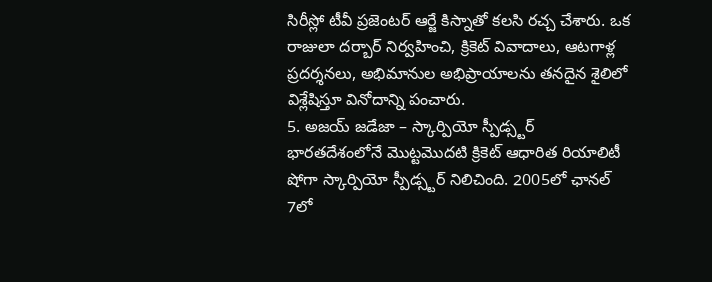సిరీస్లో టీవీ ప్రజెంటర్ ఆర్జే కిస్నాతో కలసి రచ్చ చేశారు. ఒక రాజులా దర్బార్ నిర్వహించి, క్రికెట్ వివాదాలు, ఆటగాళ్ల ప్రదర్శనలు, అభిమానుల అభిప్రాయాలను తనదైన శైలిలో విశ్లేషిస్తూ వినోదాన్ని పంచారు.
5. అజయ్ జడేజా – స్కార్పియో స్పీడ్స్టర్
భారతదేశంలోనే మొట్టమొదటి క్రికెట్ ఆధారిత రియాలిటీ షోగా స్కార్పియో స్పీడ్స్టర్ నిలిచింది. 2005లో ఛానల్ 7లో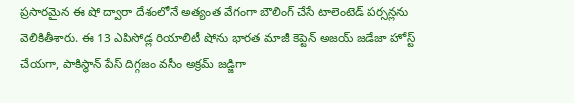ప్రసారమైన ఈ షో ద్వారా దేశంలోనే అత్యంత వేగంగా బౌలింగ్ చేసే టాలెంటెడ్ పర్సన్లను వెలికితీశారు. ఈ 13 ఎపిసోడ్ల రియాలిటీ షోను భారత మాజీ కెప్టెన్ అజయ్ జడేజా హోస్ట్ చేయగా, పాకిస్థాన్ పేస్ దిగ్గజం వసీం అక్రమ్ జడ్జిగా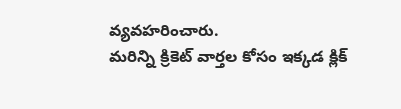వ్యవహరించారు.
మరిన్ని క్రికెట్ వార్తల కోసం ఇక్కడ క్లిక్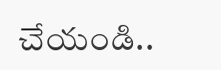చేయండి..